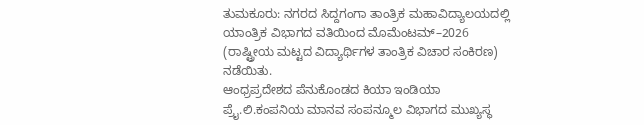ತುಮಕೂರು: ನಗರದ ಸಿದ್ದಗಂಗಾ ತಾಂತ್ರಿಕ ಮಹಾವಿದ್ಯಾಲಯದಲ್ಲಿ ಯಾಂತ್ರಿಕ ವಿಭಾಗದ ವತಿಯಿಂದ ಮೊಮೆಂಟಮ್–2026 (ರಾಷ್ಟ್ರೀಯ ಮಟ್ಟದ ವಿದ್ಯಾರ್ಥಿಗಳ ತಾಂತ್ರಿಕ ವಿಚಾರ ಸಂಕಿರಣ) ನಡೆಯಿತು.
ಆಂಧ್ರಪ್ರದೇಶದ ಪೆನುಕೊಂಡದ ಕಿಯಾ ಇಂಡಿಯಾ ಪ್ರೈ.ಲಿ.ಕಂಪನಿಯ ಮಾನವ ಸಂಪನ್ಮೂಲ ವಿಭಾಗದ ಮುಖ್ಯಸ್ಥ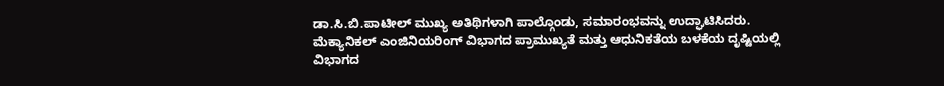ಡಾ.ಸಿ.ಬಿ.ಪಾಟೀಲ್ ಮುಖ್ಯ ಅತಿಥಿಗಳಾಗಿ ಪಾಲ್ಗೊಂಡು, ಸಮಾರಂಭವನ್ನು ಉದ್ಘಾಟಿಸಿದರು.
ಮೆಕ್ಯಾನಿಕಲ್ ಎಂಜಿನಿಯರಿಂಗ್ ವಿಭಾಗದ ಪ್ರಾಮುಖ್ಯತೆ ಮತ್ತು ಆಧುನಿಕತೆಯ ಬಳಕೆಯ ದೃಷ್ಟಿಯಲ್ಲಿ ವಿಭಾಗದ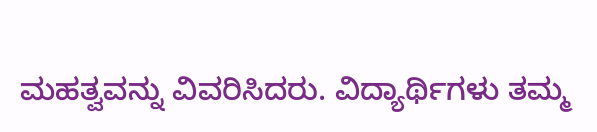ಮಹತ್ವವನ್ನು ವಿವರಿಸಿದರು. ವಿದ್ಯಾರ್ಥಿಗಳು ತಮ್ಮ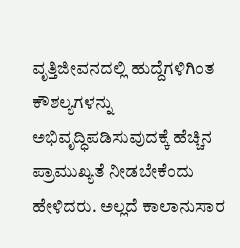ವೃತ್ತಿಜೀವನದಲ್ಲಿ ಹುದ್ದೆಗಳಿಗಿಂತ ಕೌಶಲ್ಯಗಳನ್ನು ಅಭಿವೃದ್ಧಿಪಡಿಸುವುದಕ್ಕೆ ಹೆಚ್ಚಿನ ಪ್ರಾಮುಖ್ಯತೆ ನೀಡಬೇಕೆಂದು ಹೇಳಿದರು. ಅಲ್ಲದೆ ಕಾಲಾನುಸಾರ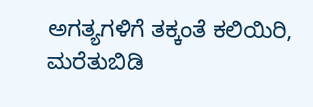ಅಗತ್ಯಗಳಿಗೆ ತಕ್ಕಂತೆ ಕಲಿಯಿರಿ, ಮರೆತುಬಿಡಿ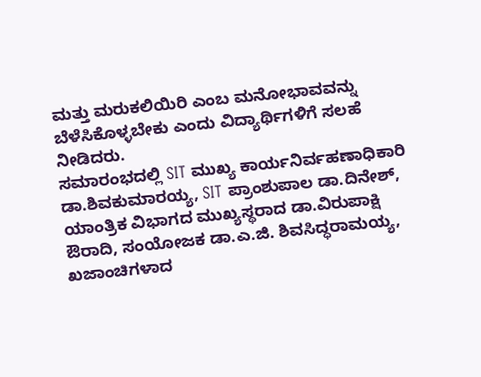ಮತ್ತು ಮರುಕಲಿಯಿರಿ ಎಂಬ ಮನೋಭಾವವನ್ನು ಬೆಳೆಸಿಕೊಳ್ಳಬೇಕು ಎಂದು ವಿದ್ಯಾರ್ಥಿಗಳಿಗೆ ಸಲಹೆ ನೀಡಿದರು.
ಸಮಾರಂಭದಲ್ಲಿ SIT ಮುಖ್ಯ ಕಾರ್ಯನಿರ್ವಹಣಾಧಿಕಾರಿ ಡಾ.ಶಿವಕುಮಾರಯ್ಯ, SIT ಪ್ರಾಂಶುಪಾಲ ಡಾ.ದಿನೇಶ್, ಯಾಂತ್ರಿಕ ವಿಭಾಗದ ಮುಖ್ಯಸ್ಥರಾದ ಡಾ.ವಿರುಪಾಕ್ಷಿ ಔರಾದಿ, ಸಂಯೋಜಕ ಡಾ.ಎ.ಜಿ. ಶಿವಸಿದ್ಧರಾಮಯ್ಯ, ಖಜಾಂಚಿಗಳಾದ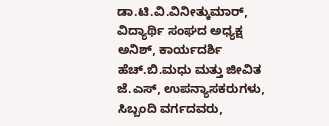ಡಾ.ಟಿ.ವಿ.ವಿನೀತ್ಕುಮಾರ್, ವಿದ್ಯಾರ್ಥಿ ಸಂಘದ ಅಧ್ಯಕ್ಷ ಅನಿಶ್, ಕಾರ್ಯದರ್ಶಿ ಹೆಚ್.ಬಿ.ಮಧು ಮತ್ತು ಜೀವಿತ ಜೆ.ಎಸ್, ಉಪನ್ಯಾಸಕರುಗಳು, ಸಿಬ್ಬಂದಿ ವರ್ಗದವರು,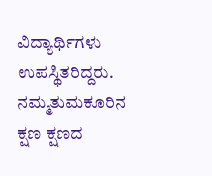ವಿದ್ಯಾರ್ಥಿಗಳು ಉಪಸ್ಥಿತರಿದ್ದರು.
ನಮ್ಮತುಮಕೂರಿನ ಕ್ಷಣ ಕ್ಷಣದ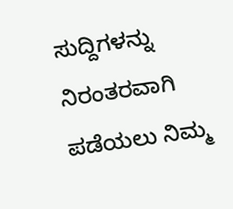ಸುದ್ದಿಗಳನ್ನು ನಿರಂತರವಾಗಿ ಪಡೆಯಲು ನಿಮ್ಮ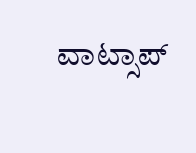ವಾಟ್ಸಾಪ್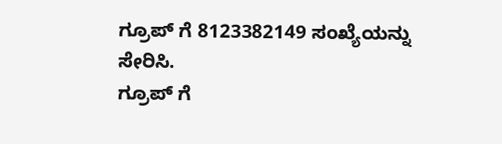ಗ್ರೂಪ್ ಗೆ 8123382149 ಸಂಖ್ಯೆಯನ್ನು ಸೇರಿಸಿ.
ಗ್ರೂಪ್ ಗೆ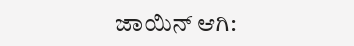ಜಾಯಿನ್ ಆಗಿ: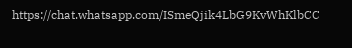https://chat.whatsapp.com/ISmeQjik4LbG9KvWhKlbCC